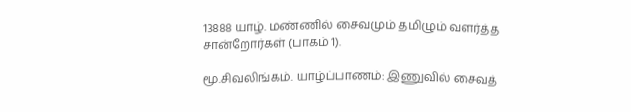13888 யாழ். மண்ணில் சைவமும் தமிழும் வளர்த்த சான்றோர்கள் (பாகம் 1).

மூ.சிவலிங்கம். யாழ்ப்பாணம்: இணுவில் சைவத்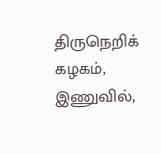திருநெறிக் கழகம், இணுவில்,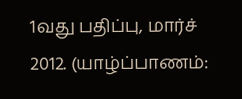1வது பதிப்பு, மார்ச் 2012. (யாழ்ப்பாணம்: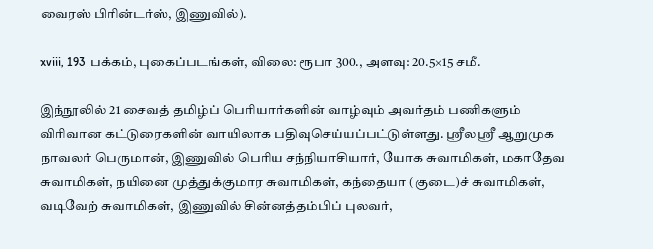வைரஸ் பிரின்டர்ஸ், இணுவில்).

xviii, 193 பக்கம், புகைப்படங்கள், விலை: ரூபா 300., அளவு: 20.5×15 சமீ.

இந்நூலில் 21 சைவத் தமிழ்ப் பெரியார்களின் வாழ்வும் அவர்தம் பணிகளும் விரிவான கட்டுரைகளின் வாயிலாக பதிவுசெய்யப்பட்டுள்ளது. ஸ்ரீலஸ்ரீ ஆறுமுக நாவலர் பெருமான், இணுவில் பெரிய சந்நியாசியார், யோக சுவாமிகள், மகாதேவ சுவாமிகள், நயினை முத்துக்குமார சுவாமிகள், கந்தையா (குடை)ச் சுவாமிகள், வடிவேற் சுவாமிகள், இணுவில் சின்னத்தம்பிப் புலவர்,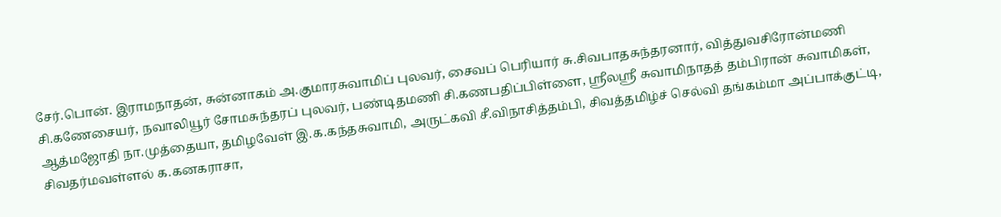சேர்.பொன். இராமநாதன், சுன்னாகம் அ.குமாரசுவாமிப் புலவர், சைவப் பெரியார் சு.சிவபாதசுந்தரனார், வித்துவசிரோன்மணி சி.கணேசையர், நவாலியூர் சோமசுந்தரப் புலவர், பண்டிதமணி சி.கணபதிப்பிள்ளை, ஸ்ரீலஸ்ரீ சுவாமிநாதத் தம்பிரான் சுவாமிகள், ஆத்மஜோதி நா.முத்தையா, தமிழவேள் இ.க.கந்தசுவாமி, அருட்கவி சீ.விநாசித்தம்பி, சிவத்தமிழ்ச் செல்வி தங்கம்மா அப்பாக்குட்டி, சிவதர்மவள்ளல் க.கனகராசா,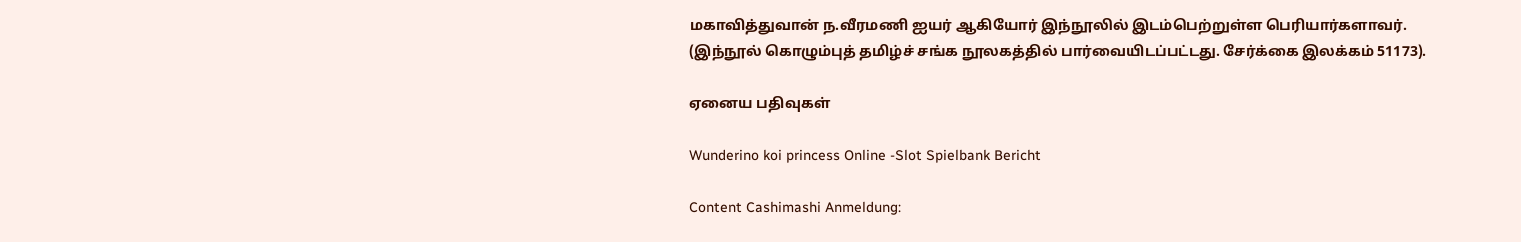மகாவித்துவான் ந.வீரமணி ஐயர் ஆகியோர் இந்நூலில் இடம்பெற்றுள்ள பெரியார்களாவர். (இந்நூல் கொழும்புத் தமிழ்ச் சங்க நூலகத்தில் பார்வையிடப்பட்டது. சேர்க்கை இலக்கம் 51173).

ஏனைய பதிவுகள்

Wunderino koi princess Online -Slot Spielbank Bericht

Content Cashimashi Anmeldung: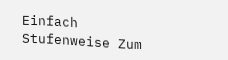Einfach Stufenweise Zum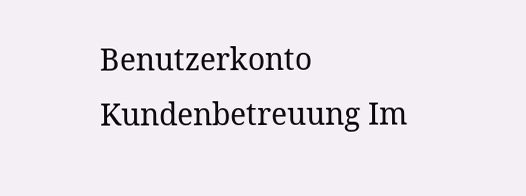Benutzerkonto Kundenbetreuung Im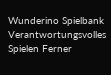Wunderino Spielbank Verantwortungsvolles Spielen Ferner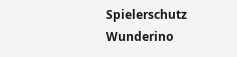Spielerschutz Wunderino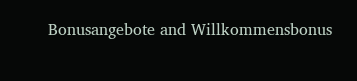Bonusangebote and Willkommensbonus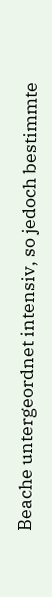Beache untergeordnet intensiv, so jedoch bestimmte